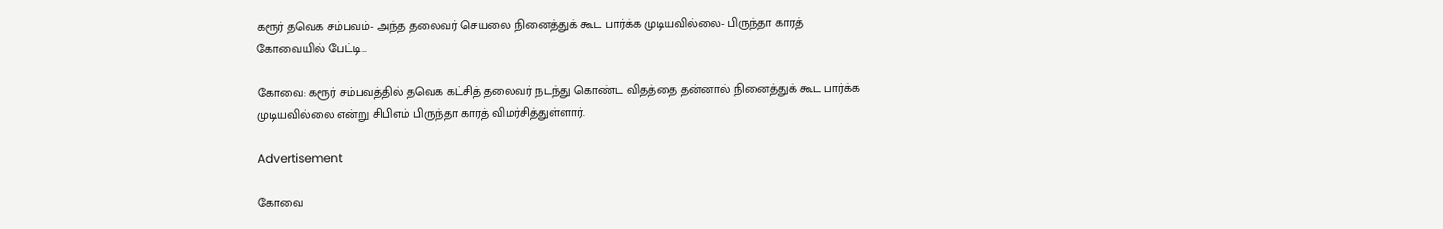கரூர் தவெக சம்பவம்- அந்த தலைவர் செயலை நினைத்துக் கூட பார்க்க முடியவில்லை- பிருந்தா காரத் கோவையில் பேட்டி…

கோவை: கரூர் சம்பவத்தில் தவெக கட்சித் தலைவர் நடந்து கொண்ட விதத்தை தன்னால் நினைத்துக் கூட பார்க்க முடியவில்லை என்று சிபிஎம் பிருந்தா காரத் விமர்சித்துள்ளார்.

Advertisement

கோவை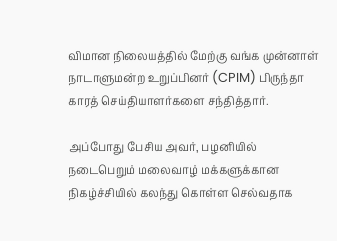விமான நிலையத்தில் மேற்கு வங்க முன்னாள் நாடாளுமன்ற உறுப்பினர் (CPIM) பிருந்தா காரத் செய்தியாளர்களை சந்தித்தார்.

அப்போது பேசிய அவர், பழனியில் நடைபெறும் மலைவாழ் மக்களுக்கான நிகழ்ச்சியில் கலந்து கொள்ள செல்வதாக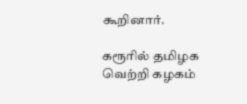கூறினார்.

கரூரில் தமிழக வெற்றி கழகம்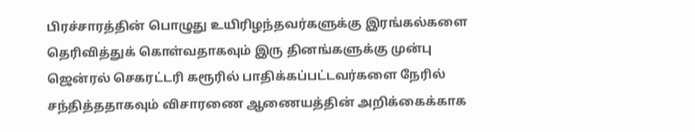பிரச்சாரத்தின் பொழுது உயிரிழந்தவர்களுக்கு இரங்கல்களை தெரிவித்துக் கொள்வதாகவும் இரு தினங்களுக்கு முன்பு ஜென்ரல் செகரட்டரி கரூரில் பாதிக்கப்பட்டவர்களை நேரில் சந்தித்ததாகவும் விசாரணை ஆணையத்தின் அறிக்கைக்காக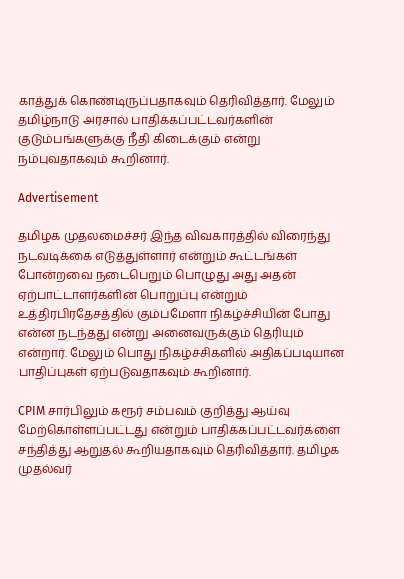காத்துக் கொண்டிருப்பதாகவும் தெரிவித்தார். மேலும் தமிழ்நாடு அரசால் பாதிக்கப்பட்டவர்களின் குடும்பங்களுக்கு நீதி கிடைக்கும் என்று நம்புவதாகவும் கூறினார்.

Advertisement

தமிழக முதலமைச்சர் இந்த விவகாரத்தில் விரைந்து நடவடிக்கை எடுத்துள்ளார் என்றும் கூட்டங்கள் போன்றவை நடைபெறும் பொழுது அது அதன் ஏற்பாட்டாளர்களின் பொறுப்பு என்றும் உத்திரபிரதேசத்தில் கும்பமேளா நிகழ்ச்சியின் போது என்ன நடந்தது என்று அனைவருக்கும் தெரியும் என்றார். மேலும் பொது நிகழ்ச்சிகளில் அதிகப்படியான பாதிப்புகள் ஏற்படுவதாகவும் கூறினார்.

CPIM சார்பிலும் கரூர் சம்பவம் குறித்து ஆய்வு மேற்கொள்ளப்பட்டது என்றும் பாதிக்கப்பட்டவர்களை சந்தித்து ஆறுதல் கூறியதாகவும் தெரிவித்தார். தமிழக முதல்வர்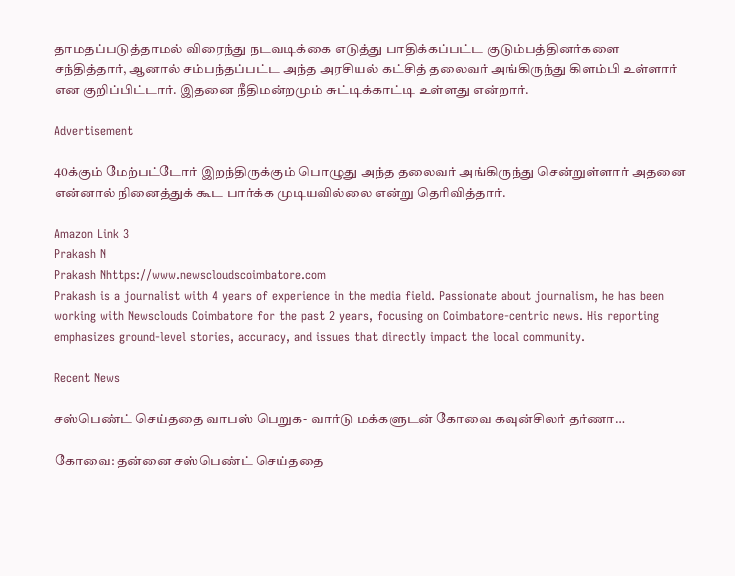தாமதப்படுத்தாமல் விரைந்து நடவடிக்கை எடுத்து பாதிக்கப்பட்ட குடும்பத்தினர்களை சந்தித்தார், ஆனால் சம்பந்தப்பட்ட அந்த அரசியல் கட்சித் தலைவர் அங்கிருந்து கிளம்பி உள்ளார் என குறிப்பிட்டார். இதனை நீதிமன்றமும் சுட்டிக்காட்டி உள்ளது என்றார்.

Advertisement

40க்கும் மேற்பட்டோர் இறந்திருக்கும் பொழுது அந்த தலைவர் அங்கிருந்து சென்றுள்ளார் அதனை என்னால் நினைத்துக் கூட பார்க்க முடியவில்லை என்று தெரிவித்தார்.

Amazon Link 3
Prakash N
Prakash Nhttps://www.newscloudscoimbatore.com
Prakash is a journalist with 4 years of experience in the media field. Passionate about journalism, he has been working with Newsclouds Coimbatore for the past 2 years, focusing on Coimbatore-centric news. His reporting emphasizes ground-level stories, accuracy, and issues that directly impact the local community.

Recent News

சஸ்பெண்ட் செய்ததை வாபஸ் பெறுக- வார்டு மக்களுடன் கோவை கவுன்சிலர் தர்ணா…

கோவை: தன்னை சஸ்பெண்ட் செய்ததை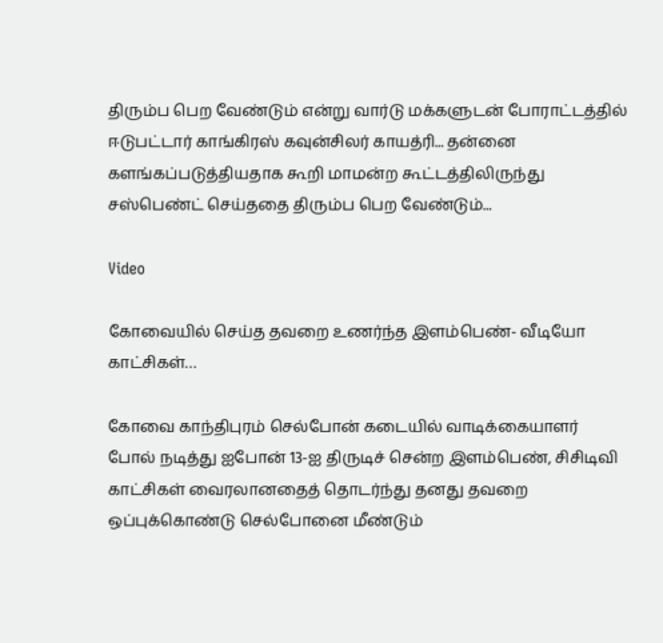திரும்ப பெற வேண்டும் என்று வார்டு மக்களுடன் போராட்டத்தில் ஈடுபட்டார் காங்கிரஸ் கவுன்சிலர் காயத்ரி... தன்னை களங்கப்படுத்தியதாக கூறி மாமன்ற கூட்டத்திலிருந்து சஸ்பெண்ட் செய்ததை திரும்ப பெற வேண்டும்...

Video

கோவையில் செய்த தவறை உணர்ந்த இளம்பெண்- வீடியோ காட்சிகள்…

கோவை காந்திபுரம் செல்போன் கடையில் வாடிக்கையாளர் போல் நடித்து ஐபோன் 13-ஐ திருடிச் சென்ற இளம்பெண், சிசிடிவி காட்சிகள் வைரலானதைத் தொடர்ந்து தனது தவறை ஒப்புக்கொண்டு செல்போனை மீண்டும்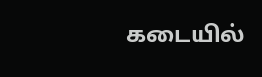கடையில்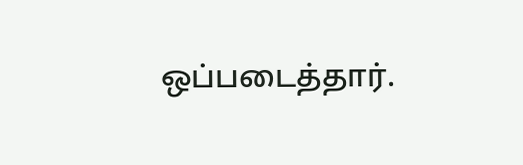ஒப்படைத்தார்.